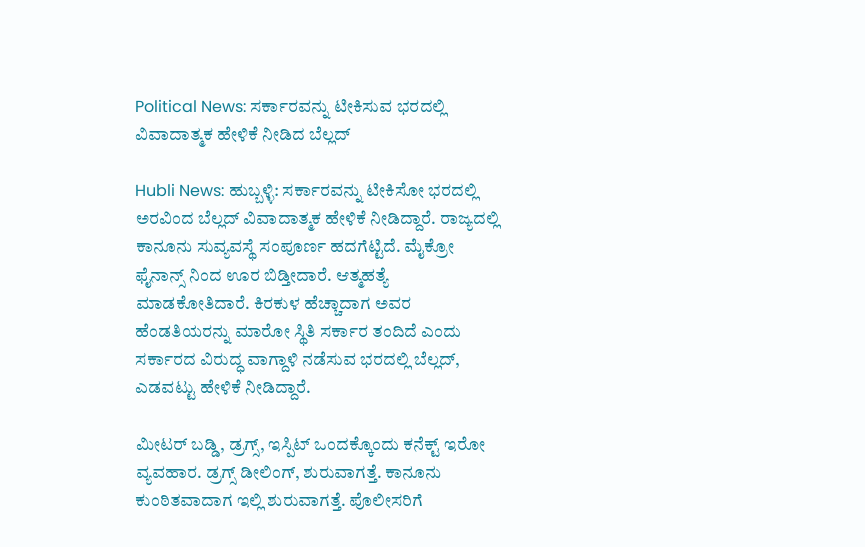Political News: ಸರ್ಕಾರವನ್ನು ಟೀಕಿಸುವ ಭರದಲ್ಲಿ ವಿವಾದಾತ್ಮಕ ಹೇಳಿಕೆ ನೀಡಿದ ಬೆಲ್ಲದ್

Hubli News: ಹುಬ್ಬಳ್ಳಿ: ಸರ್ಕಾರವನ್ನು ಟೀಕಿಸೋ ಭರದಲ್ಲಿ ಅರವಿಂದ ಬೆಲ್ಲದ್ ವಿವಾದಾತ್ಮಕ ಹೇಳಿಕೆ ನೀಡಿದ್ದಾರೆ. ರಾಜ್ಯದಲ್ಲಿ ಕಾನೂನು ಸುವ್ಯವಸ್ಥೆ ಸಂಪೂರ್ಣ ಹದಗೆಟ್ಟಿದೆ. ಮೈಕ್ರೋ ಫೈನಾನ್ಸ್ ನಿಂದ ಊರ ಬಿಡ್ತೀದಾರೆ. ಆತ್ಮಹತ್ಯೆ ಮಾಡಕೋತಿದಾರೆ. ಕಿರಕುಳ ಹೆಚ್ಚಾದಾಗ ಅವರ ಹೆಂಡತಿಯರನ್ನು ಮಾರೋ ಸ್ಥಿತಿ ಸರ್ಕಾರ ತಂದಿದೆ ಎಂದು ಸರ್ಕಾರದ ವಿರುದ್ಧ ವಾಗ್ದಾಳಿ ನಡೆಸುವ ಭರದಲ್ಲಿ ಬೆಲ್ಲದ್, ಎಡವಟ್ಟು ಹೇಳಿಕೆ ನೀಡಿದ್ದಾರೆ.

ಮೀಟರ್ ಬಡ್ಡಿ, ಡ್ರಗ್ಸ್, ಇಸ್ಪಿಟ್ ಒಂದಕ್ಕೊಂದು ಕನೆಕ್ಟ್ ಇರೋ ವ್ಯವಹಾರ. ಡ್ರಗ್ಸ್ ಡೀಲಿಂಗ್, ಶುರುವಾಗತ್ತೆ. ಕಾನೂನು ಕುಂಠಿತವಾದಾಗ ಇಲ್ಲಿ ಶುರುವಾಗತ್ತೆ. ಪೊಲೀಸರಿಗೆ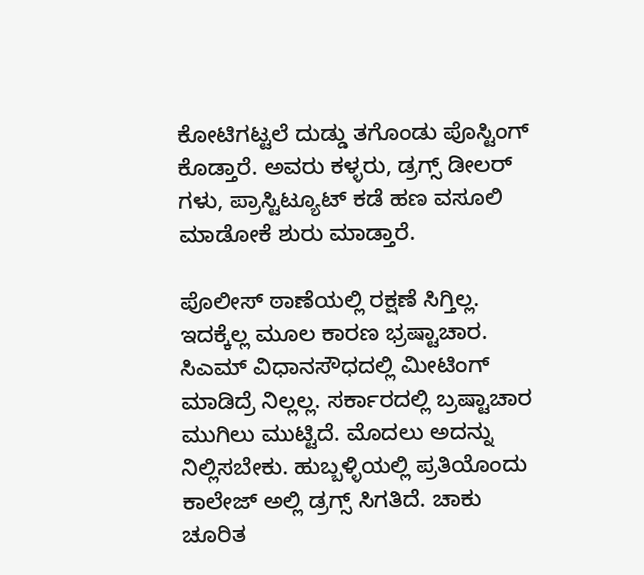ಕೋಟಿಗಟ್ಟಲೆ ದುಡ್ಡು ತಗೊಂಡು ಪೊಸ್ಟಿಂಗ್ ಕೊಡ್ತಾರೆ. ಅವರು ಕಳ್ಳರು, ಡ್ರಗ್ಸ್ ಡೀಲರ್ ಗಳು, ಪ್ರಾಸ್ಟಿಟ್ಯೂಟ್ ಕಡೆ ಹಣ ವಸೂಲಿ ಮಾಡೋಕೆ ಶುರು ಮಾಡ್ತಾರೆ.

ಪೊಲೀಸ್ ಠಾಣೆಯಲ್ಲಿ ರಕ್ಷಣೆ ಸಿಗ್ತಿಲ್ಲ. ಇದಕ್ಕೆಲ್ಲ ‌ಮೂಲ ಕಾರಣ ಭ್ರಷ್ಟಾಚಾರ. ಸಿಎಮ್ ವಿಧಾನಸೌಧದಲ್ಲಿ‌ ಮೀಟಿಂಗ್ ಮಾಡಿದ್ರೆ ನಿಲ್ಲಲ್ಲ. ಸರ್ಕಾರದಲ್ಲಿ ಬ್ರಷ್ಟಾಚಾರ ಮುಗಿಲು ಮುಟ್ಟಿದೆ. ಮೊದಲು ಅದನ್ನು ನಿಲ್ಲಿಸಬೇಕು. ಹುಬ್ಬಳ್ಳಿಯಲ್ಲಿ ಪ್ರತಿಯೊಂದು ಕಾಲೇಜ್ ಅಲ್ಲಿ ಡ್ರಗ್ಸ್ ಸಿಗತಿದೆ. ಚಾಕು ಚೂರಿತ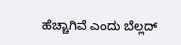ಹೆಚ್ಚಾಗಿವೆ ಎಂದು ಬೆಲ್ಲದ್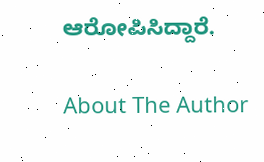ಆರೋಪಿಸಿದ್ದಾರೆ.

About The Author